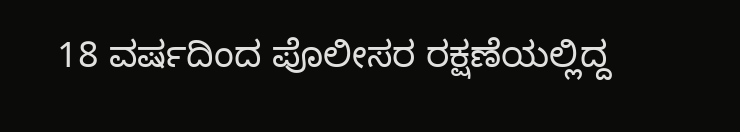18 ವರ್ಷದಿಂದ ಪೊಲೀಸರ ರಕ್ಷಣೆಯಲ್ಲಿದ್ದ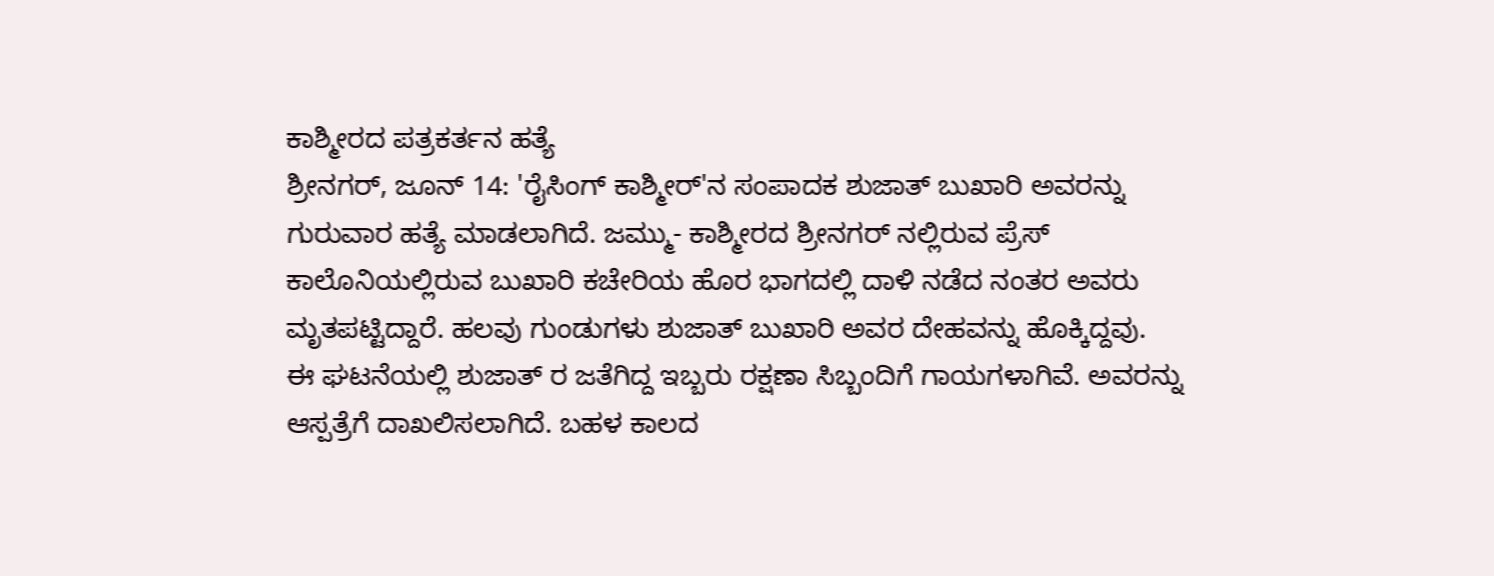ಕಾಶ್ಮೀರದ ಪತ್ರಕರ್ತನ ಹತ್ಯೆ
ಶ್ರೀನಗರ್, ಜೂನ್ 14: 'ರೈಸಿಂಗ್ ಕಾಶ್ಮೀರ್'ನ ಸಂಪಾದಕ ಶುಜಾತ್ ಬುಖಾರಿ ಅವರನ್ನು ಗುರುವಾರ ಹತ್ಯೆ ಮಾಡಲಾಗಿದೆ. ಜಮ್ಮು- ಕಾಶ್ಮೀರದ ಶ್ರೀನಗರ್ ನಲ್ಲಿರುವ ಪ್ರೆಸ್ ಕಾಲೊನಿಯಲ್ಲಿರುವ ಬುಖಾರಿ ಕಚೇರಿಯ ಹೊರ ಭಾಗದಲ್ಲಿ ದಾಳಿ ನಡೆದ ನಂತರ ಅವರು ಮೃತಪಟ್ಟಿದ್ದಾರೆ. ಹಲವು ಗುಂಡುಗಳು ಶುಜಾತ್ ಬುಖಾರಿ ಅವರ ದೇಹವನ್ನು ಹೊಕ್ಕಿದ್ದವು.
ಈ ಘಟನೆಯಲ್ಲಿ ಶುಜಾತ್ ರ ಜತೆಗಿದ್ದ ಇಬ್ಬರು ರಕ್ಷಣಾ ಸಿಬ್ಬಂದಿಗೆ ಗಾಯಗಳಾಗಿವೆ. ಅವರನ್ನು ಆಸ್ಪತ್ರೆಗೆ ದಾಖಲಿಸಲಾಗಿದೆ. ಬಹಳ ಕಾಲದ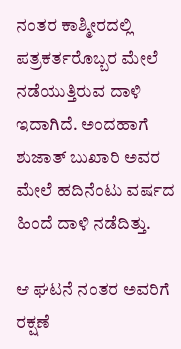ನಂತರ ಕಾಶ್ಮೀರದಲ್ಲಿ ಪತ್ರಕರ್ತರೊಬ್ಬರ ಮೇಲೆ ನಡೆಯುತ್ತಿರುವ ದಾಳಿ ಇದಾಗಿದೆ. ಅಂದಹಾಗೆ ಶುಜಾತ್ ಬುಖಾರಿ ಅವರ ಮೇಲೆ ಹದಿನೆಂಟು ವರ್ಷದ ಹಿಂದೆ ದಾಳಿ ನಡೆದಿತ್ತು.

ಆ ಘಟನೆ ನಂತರ ಅವರಿಗೆ ರಕ್ಷಣೆ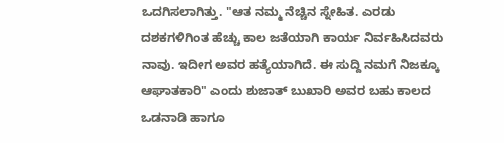ಒದಗಿಸಲಾಗಿತ್ತು. "ಆತ ನಮ್ಮ ನೆಚ್ಚಿನ ಸ್ನೇಹಿತ. ಎರಡು ದಶಕಗಳಿಗಿಂತ ಹೆಚ್ಚು ಕಾಲ ಜತೆಯಾಗಿ ಕಾರ್ಯ ನಿರ್ವಹಿಸಿದವರು ನಾವು. ಇದೀಗ ಅವರ ಹತ್ಯೆಯಾಗಿದೆ. ಈ ಸುದ್ದಿ ನಮಗೆ ನಿಜಕ್ಕೂ ಆಘಾತಕಾರಿ" ಎಂದು ಶುಜಾತ್ ಬುಖಾರಿ ಅವರ ಬಹು ಕಾಲದ ಒಡನಾಡಿ ಹಾಗೂ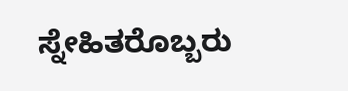ಸ್ನೇಹಿತರೊಬ್ಬರು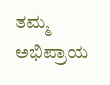ತಮ್ಮ ಅಭಿಪ್ರಾಯ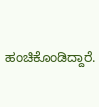ಹಂಚಿಕೊಂಡಿದ್ದಾರೆ.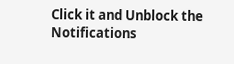Click it and Unblock the Notifications